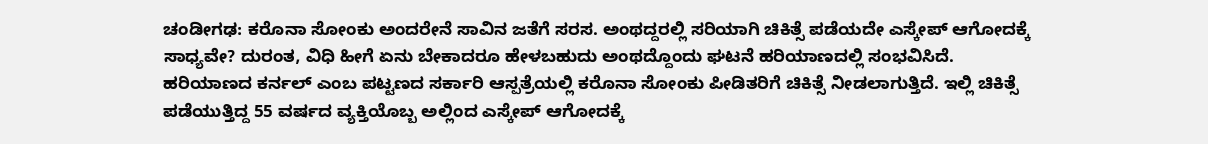ಚಂಡೀಗಢ: ಕರೊನಾ ಸೋಂಕು ಅಂದರೇನೆ ಸಾವಿನ ಜತೆಗೆ ಸರಸ. ಅಂಥದ್ದರಲ್ಲಿ ಸರಿಯಾಗಿ ಚಿಕಿತ್ಸೆ ಪಡೆಯದೇ ಎಸ್ಕೇಪ್ ಆಗೋದಕ್ಕೆ ಸಾಧ್ಯವೇ? ದುರಂತ, ವಿಧಿ ಹೀಗೆ ಏನು ಬೇಕಾದರೂ ಹೇಳಬಹುದು ಅಂಥದ್ದೊಂದು ಘಟನೆ ಹರಿಯಾಣದಲ್ಲಿ ಸಂಭವಿಸಿದೆ.
ಹರಿಯಾಣದ ಕರ್ನಲ್ ಎಂಬ ಪಟ್ಟಣದ ಸರ್ಕಾರಿ ಆಸ್ಪತ್ರೆಯಲ್ಲಿ ಕರೊನಾ ಸೋಂಕು ಪೀಡಿತರಿಗೆ ಚಿಕಿತ್ಸೆ ನೀಡಲಾಗುತ್ತಿದೆ. ಇಲ್ಲಿ ಚಿಕಿತ್ಸೆ ಪಡೆಯುತ್ತಿದ್ದ 55 ವರ್ಷದ ವ್ಯಕ್ತಿಯೊಬ್ಬ ಅಲ್ಲಿಂದ ಎಸ್ಕೇಪ್ ಆಗೋದಕ್ಕೆ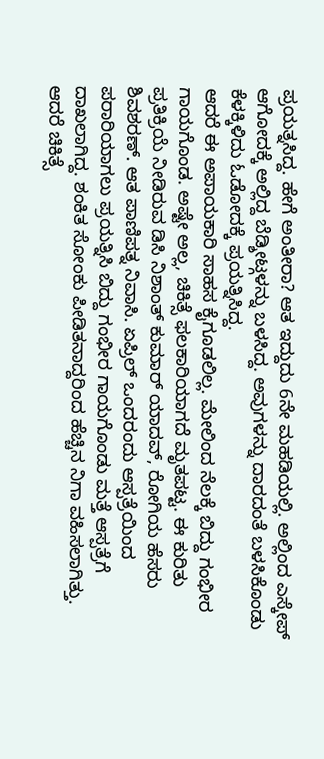ಪ್ರಯತ್ನಸಿದ್ದ. ಹೇಗೆ ಅಂತೀರಾ? ಆತ ಇದ್ದುದು 6ನೇ ಮಹಡಿಯಲ್ಲಿ. ಅಲ್ಲಿಂದ ಎಸ್ಕೇಪ್ ಆಗೋದಕ್ಕೆ ಅಲ್ಲಿದ್ದ ಬೆಡ್ಶೀಟ್ಗಳನ್ನು ಬಳಸಿದ್ದ. ಅವುಗಳನ್ನು ದಾರದಂತೆ ಬಳಸಿಕೊಂಡು ಕೆಳಕ್ಕಿಳಿದು ಓಡೋದಕ್ಕೆ ಪ್ರಯತ್ನಿಸಿದ್ದ.
ಆದರೆ ಈ ಅಪಾಯಕಾರಿ ಸಾಹಸ ಕೈಗೂಡಲಿಲ್ಲ. ಮೇಲಿಂದ ನೆಲಕ್ಕೆ ಬಿದ್ದು ಗಂಭೀರ ಗಾಯಗೊಂಡ. ಅಷ್ಟೇ ಅಲ್ಲ, ಚಿಕಿತ್ಸೆ ಫಲಕಾರಿಯಾಗದೆ ಮೃತಪಟ್ಟ. ಈ ಕುರಿತು ಪ್ರತಿಕ್ರಿಯೆ ನೀಡಿರುವ ಡಿಸಿ ನಿಶಾಂತ್ ಕುಮಾರ್ ಯಾದವ್, ರೋಗಿಯ ಹೆಸರು ಶಿವಶರಣ್. ಆತ ಪಾಣಿಪತ್ನ ನಿವಾಸಿ. ಏಪ್ರಿಲ್ ಒಂದರಂದು ಆಸ್ಪತ್ರೆಯಿಂದ ಪರಾರಿಯಾಗಲು ಪ್ರಯತ್ನಿಸಿ ಬಿದ್ದು ಗಂಭೀರ ಗಾಯಗೊಂಡು ಮತ್ತೆ ಆಸ್ಪತ್ರೆಗೆ ದಾಖಲಾಗಿದ್ದ. ಶಂಕಿತ ಸೋಂಕು ಪೀಡಿತನಾದ್ದರಿಂದ ಹೆಚ್ಚಿನ ನಿಗಾ ವಹಿಸಲಾಗಿತ್ತು. ಆದರೆ ಚಿಕಿತ್ಸೆ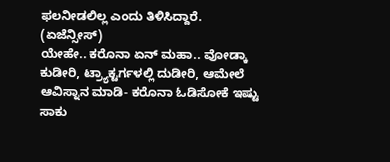ಫಲನೀಡಲಿಲ್ಲ ಎಂದು ತಿಳಿಸಿದ್ದಾರೆ. (ಏಜೆನ್ಸೀಸ್)
ಯೇಹೇ.. ಕರೊನಾ ಏನ್ ಮಹಾ.. ವೋಡ್ಕಾ ಕುಡೀರಿ, ಟ್ರ್ಯಾಕ್ಟರ್ಗಳಲ್ಲಿ ದುಡೀರಿ, ಆಮೇಲೆ ಆವಿಸ್ನಾನ ಮಾಡಿ- ಕರೊನಾ ಓಡಿಸೋಕೆ ಇಷ್ಟು ಸಾಕು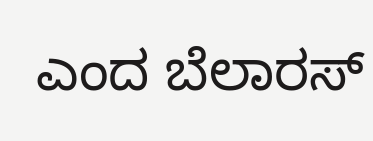ಎಂದ ಬೆಲಾರಸ್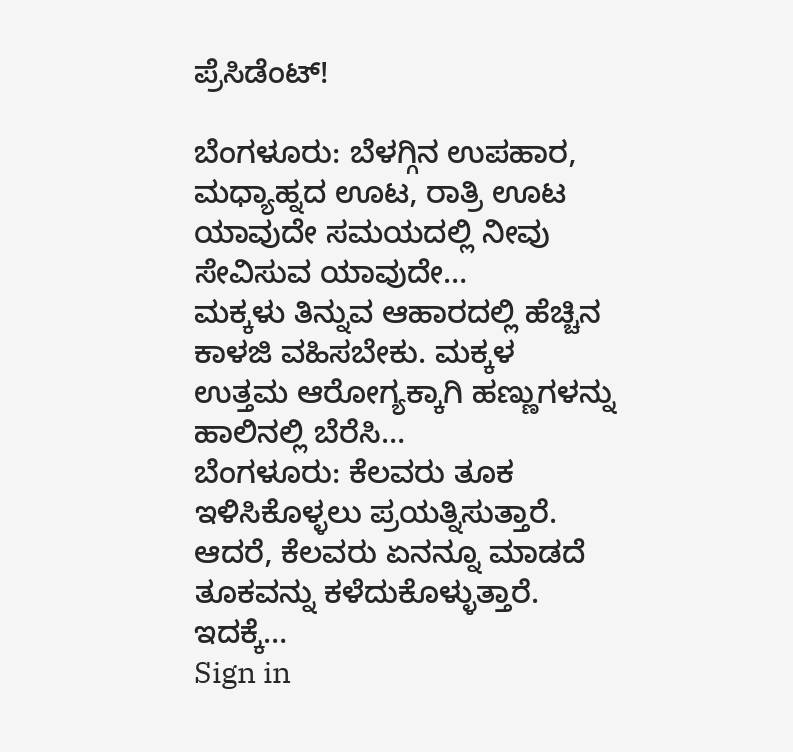ಪ್ರೆಸಿಡೆಂಟ್!

ಬೆಂಗಳೂರು: ಬೆಳಗ್ಗಿನ ಉಪಹಾರ, ಮಧ್ಯಾಹ್ನದ ಊಟ, ರಾತ್ರಿ ಊಟ ಯಾವುದೇ ಸಮಯದಲ್ಲಿ ನೀವು ಸೇವಿಸುವ ಯಾವುದೇ…
ಮಕ್ಕಳು ತಿನ್ನುವ ಆಹಾರದಲ್ಲಿ ಹೆಚ್ಚಿನ ಕಾಳಜಿ ವಹಿಸಬೇಕು. ಮಕ್ಕಳ ಉತ್ತಮ ಆರೋಗ್ಯಕ್ಕಾಗಿ ಹಣ್ಣುಗಳನ್ನು ಹಾಲಿನಲ್ಲಿ ಬೆರೆಸಿ…
ಬೆಂಗಳೂರು: ಕೆಲವರು ತೂಕ ಇಳಿಸಿಕೊಳ್ಳಲು ಪ್ರಯತ್ನಿಸುತ್ತಾರೆ. ಆದರೆ, ಕೆಲವರು ಏನನ್ನೂ ಮಾಡದೆ ತೂಕವನ್ನು ಕಳೆದುಕೊಳ್ಳುತ್ತಾರೆ. ಇದಕ್ಕೆ…
Sign in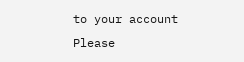to your account
Please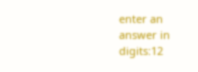enter an answer in digits:12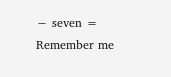− seven =
Remember me